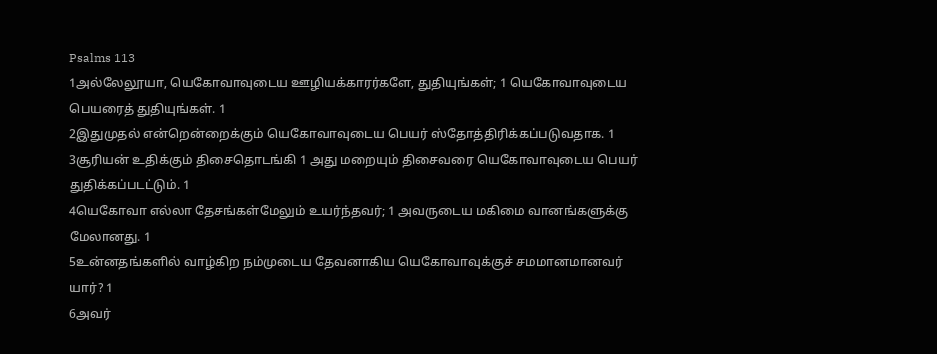Psalms 113
1அல்லேலூயா, யெகோவாவுடைய ஊழியக்காரர்களே, துதியுங்கள்; 1 யெகோவாவுடைய பெயரைத் துதியுங்கள். 1
2இதுமுதல் என்றென்றைக்கும் யெகோவாவுடைய பெயர் ஸ்தோத்திரிக்கப்படுவதாக. 1
3சூரியன் உதிக்கும் திசைதொடங்கி 1 அது மறையும் திசைவரை யெகோவாவுடைய பெயர் துதிக்கப்படட்டும். 1
4யெகோவா எல்லா தேசங்கள்மேலும் உயர்ந்தவர்; 1 அவருடைய மகிமை வானங்களுக்கு மேலானது. 1
5உன்னதங்களில் வாழ்கிற நம்முடைய தேவனாகிய யெகோவாவுக்குச் சமமானமானவர் யார்? 1
6அவர்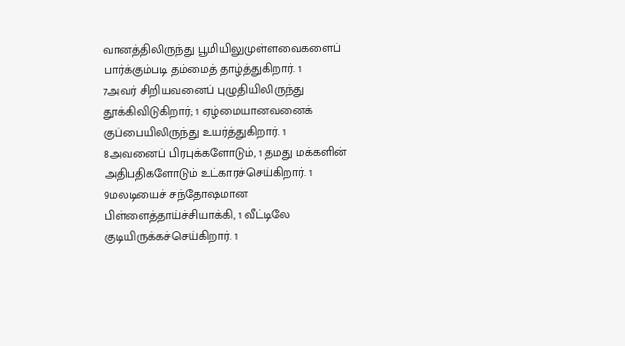வானத்திலிருந்து பூமியிலுமுள்ளவைகளைப் பார்க்கும்படி தம்மைத் தாழ்த்துகிறார். 1
7அவர் சிறியவனைப் புழுதியிலிருந்து தூக்கிவிடுகிறார்; 1 ஏழ்மையானவனைக் குப்பையிலிருந்து உயர்த்துகிறார். 1
8அவனைப் பிரபுக்களோடும், 1 தமது மக்களின் அதிபதிகளோடும் உட்காரச்செய்கிறார். 1
9மலடியைச் சந்தோஷமான பிள்ளைத்தாய்ச்சியாக்கி, 1 வீட்டிலே குடியிருக்கச்செய்கிறார். 1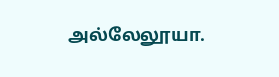அல்லேலூயா.